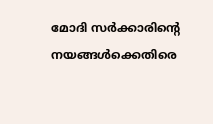മോദി സര്‍ക്കാരിന്‍റെ നയങ്ങള്‍ക്കെതിരെ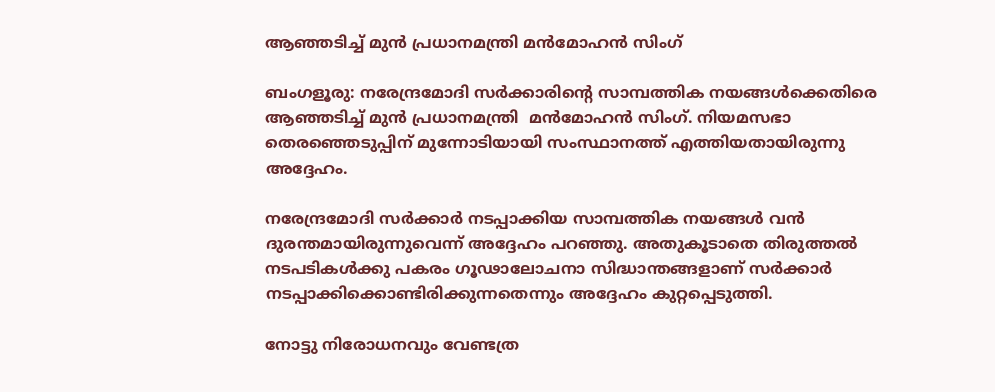ആഞ്ഞടിച്ച് മുന്‍ പ്രധാനമന്ത്രി മന്‍മോഹന്‍ സിംഗ്

ബംഗളൂരു: നരേന്ദ്രമോദി സര്‍ക്കാരിന്‍റെ സാമ്പത്തിക നയങ്ങള്‍ക്കെതിരെ ആഞ്ഞടിച്ച് മുന്‍ പ്രധാനമന്ത്രി  മന്‍മോഹന്‍ സിംഗ്. നിയമസഭാ തെരഞ്ഞെടുപ്പിന് മുന്നോടിയായി സംസ്ഥാനത്ത് എത്തിയതായിരുന്നു അദ്ദേഹം.

നരേന്ദ്രമോദി സര്‍ക്കാര്‍ നടപ്പാക്കിയ സാമ്പത്തിക നയങ്ങള്‍ വന്‍ ദുരന്തമായിരുന്നുവെന്ന് അദ്ദേഹം പറഞ്ഞു. അതുകൂടാതെ തിരുത്തല്‍ നടപടികള്‍ക്കു പകരം ഗൂഢാലോചനാ സിദ്ധാന്തങ്ങളാണ് സര്‍ക്കാര്‍ നടപ്പാക്കിക്കൊണ്ടിരിക്കുന്നതെന്നും അദ്ദേഹം കുറ്റപ്പെടുത്തി.

നോട്ടു നിരോധനവും വേണ്ടത്ര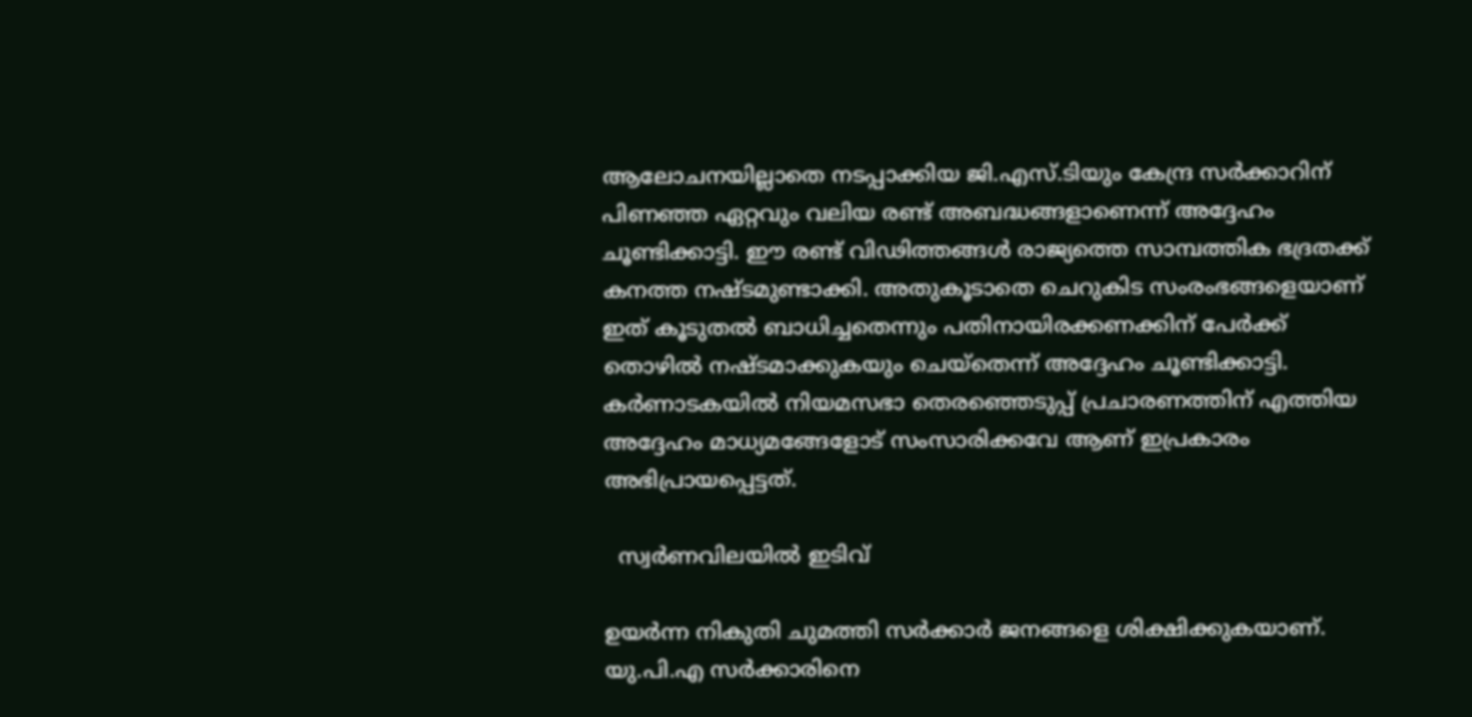ആലോചനയില്ലാതെ നടപ്പാക്കിയ ജി.എസ്.ടിയും കേന്ദ്ര സര്‍ക്കാറിന് പിണഞ്ഞ ഏറ്റവും വലിയ രണ്ട് അബദ്ധങ്ങളാണെന്ന് അദ്ദേഹം ചൂണ്ടിക്കാട്ടി. ഈ രണ്ട് വിഢിത്തങ്ങള്‍ രാജ്യത്തെ സാമ്പത്തിക ഭദ്രതക്ക് കനത്ത നഷ്ടമുണ്ടാക്കി. അതുകൂടാതെ ചെറുകിട സംരംഭങ്ങളെയാണ് ഇത് കൂടുതല്‍ ബാധിച്ചതെന്നും പതിനായിരക്കണക്കിന് പേര്‍ക്ക് തൊഴില്‍ നഷ്ടമാക്കുകയും ചെയ്‌തെന്ന് അദ്ദേഹം ചൂണ്ടിക്കാട്ടി. കര്‍ണാടകയില്‍ നിയമസഭാ തെരഞ്ഞെടുപ്പ് പ്രചാരണത്തിന് എത്തിയ അദ്ദേഹം മാധ്യമങ്ങേളോട് സംസാരിക്കവേ ആണ് ഇപ്രകാരം അഭിപ്രായപ്പെട്ടത്.

  സ്വര്‍ണവിലയില്‍ ഇടിവ്

ഉയര്‍ന്ന നികുതി ചുമത്തി സര്‍ക്കാര്‍ ജനങ്ങളെ ശിക്ഷിക്കുകയാണ്. യു.പി.എ സര്‍ക്കാരിനെ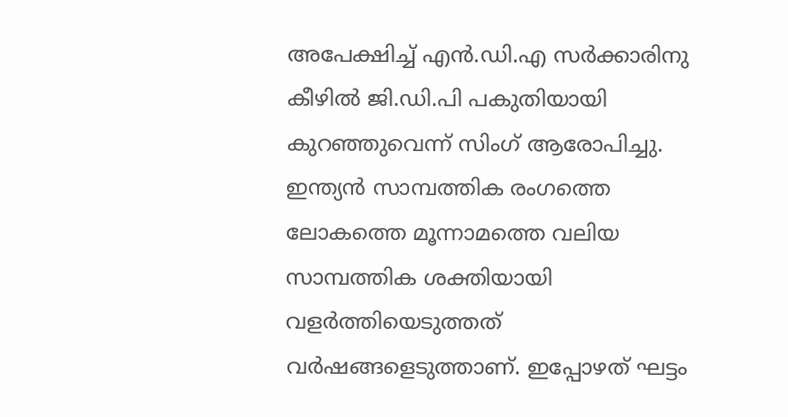അപേക്ഷിച്ച്‌ എന്‍.ഡി.എ സര്‍ക്കാരിനു കീഴില്‍ ജി.ഡി.പി പകുതിയായി കുറഞ്ഞുവെന്ന് സിംഗ് ആരോപിച്ചു. ഇന്ത്യന്‍ സാമ്പത്തിക രംഗത്തെ ലോകത്തെ മൂന്നാമത്തെ വലിയ സാമ്പത്തിക ശക്തിയായി വളര്‍ത്തിയെടുത്തത് വര്‍ഷങ്ങളെടുത്താണ്. ഇപ്പോഴത്‌ ഘട്ടം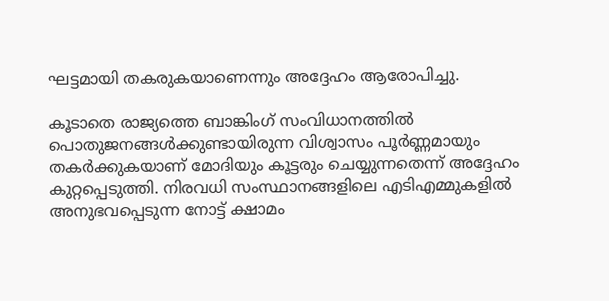ഘട്ടമായി തകരുകയാണെന്നും അദ്ദേഹം ആരോപിച്ചു.

കൂടാതെ രാജ്യത്തെ ബാങ്കിംഗ് സംവിധാനത്തില്‍ പൊതുജനങ്ങള്‍ക്കുണ്ടായിരുന്ന വിശ്വാസം പൂര്‍ണ്ണമായും തകര്‍ക്കുകയാണ് മോദിയും കൂട്ടരും ചെയ്യുന്നതെന്ന് അദ്ദേഹം കുറ്റപ്പെടുത്തി. നിരവധി സംസ്ഥാനങ്ങളിലെ എടിഎമ്മുകളില്‍ അനുഭവപ്പെടുന്ന നോട്ട് ക്ഷാമം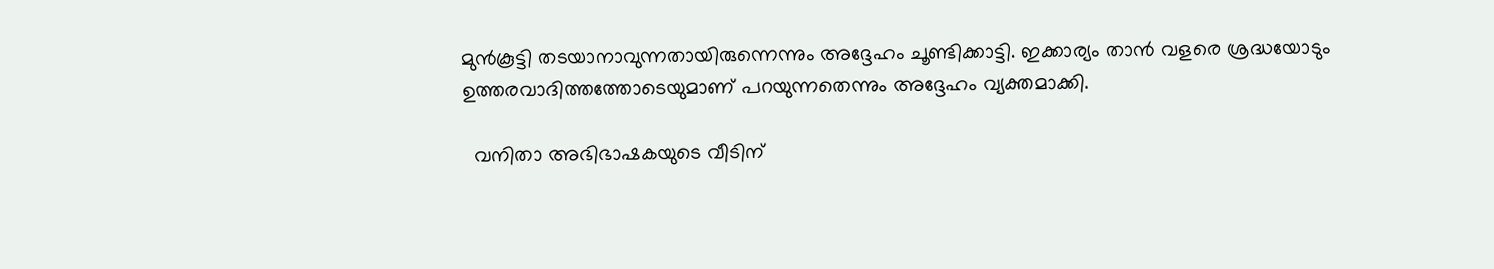മുന്‍കൂട്ടി തടയാനാവുന്നതായിരുന്നെന്നും അദ്ദേഹം ചൂണ്ടിക്കാട്ടി. ഇക്കാര്യം താന്‍ വളരെ ശ്രദ്ധയോടും ഉത്തരവാദിത്തത്തോടെയുമാണ് പറയുന്നതെന്നും അദ്ദേഹം വ്യക്തമാക്കി.

  വനിതാ അഭിഭാഷകയുടെ വീടിന്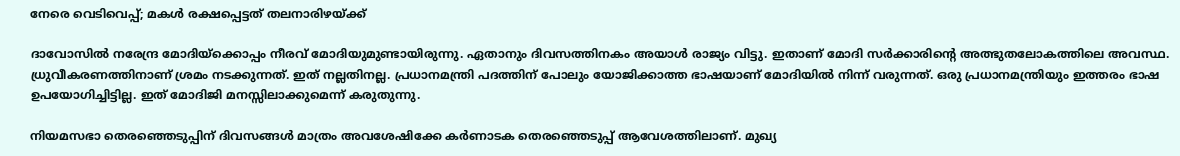നേരെ വെടിവെപ്പ്; മകൾ രക്ഷപ്പെട്ടത് തലനാരിഴയ്ക്ക്

ദാവോസില്‍ നരേന്ദ്ര മോദിയ്ക്കൊപ്പം നീരവ് മോദിയുമുണ്ടായിരുന്നു. ഏതാനും ദിവസത്തിനകം അയാള്‍ രാജ്യം വിട്ടു. ഇതാണ് മോദി സര്‍ക്കാരിന്‍റെ അത്ഭുതലോകത്തിലെ അവസ്ഥ. ധ്രുവീകരണത്തിനാണ് ശ്രമം നടക്കുന്നത്. ഇത് നല്ലതിനല്ല. പ്രധാനമന്ത്രി പദത്തിന് പോലും യോജിക്കാത്ത ഭാഷയാണ് മോദിയില്‍ നിന്ന് വരുന്നത്. ഒരു പ്രധാനമന്ത്രിയും ഇത്തരം ഭാഷ ഉപയോഗിച്ചിട്ടില്ല. ഇത് മോദിജി മനസ്സിലാക്കുമെന്ന് കരുതുന്നു.

നിയമസഭാ തെരഞ്ഞെടുപ്പിന് ദിവസങ്ങള്‍ മാത്രം അവശേഷിക്കേ കര്‍ണാടക തെരഞ്ഞെടുപ്പ് ആവേശത്തിലാണ്. മുഖ്യ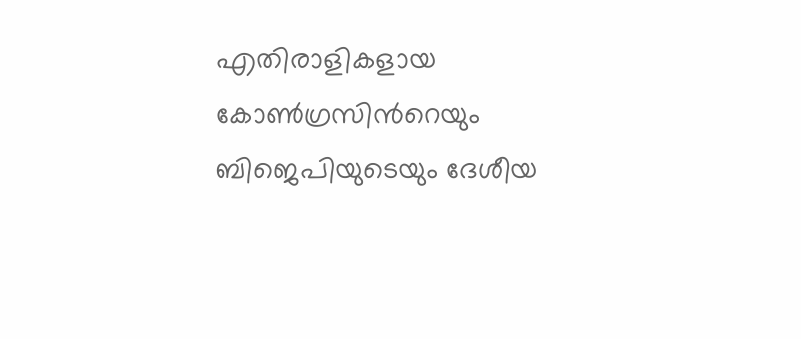എതിരാളികളായ കോണ്‍ഗ്രസിന്‍റെയും ബിജെപിയുടെയും ദേശീയ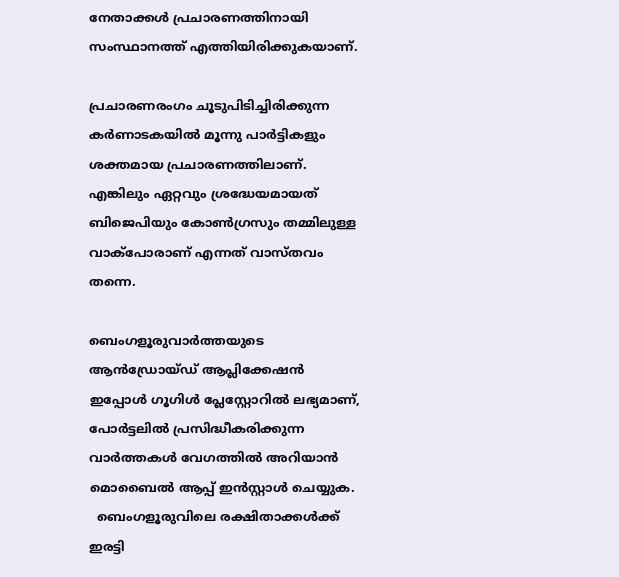നേതാക്കള്‍ പ്രചാരണത്തിനായി സംസ്ഥാനത്ത് എത്തിയിരിക്കുകയാണ്.

പ്രചാരണരംഗം ചൂടുപിടിച്ചിരിക്കുന്ന കര്‍ണാടകയില്‍ മൂന്നു പാര്‍ട്ടികളും ശക്തമായ പ്രചാരണത്തിലാണ്. എങ്കിലും ഏറ്റവും ശ്രദ്ധേയമായത് ബിജെപിയും കോണ്‍ഗ്രസും തമ്മിലുള്ള വാക്പോരാണ് എന്നത് വാസ്തവം തന്നെ.

ബെംഗളൂരുവാർത്തയുടെ ആൻഡ്രോയ്ഡ് ആപ്ലിക്കേഷൻ ഇപ്പോൾ ഗൂഗിൾ പ്ലേസ്റ്റോറിൽ ലഭ്യമാണ്, പോർട്ടലിൽ പ്രസിദ്ധീകരിക്കുന്ന വാർത്തകൾ വേഗത്തിൽ അറിയാൻ മൊബൈൽ ആപ്പ് ഇൻസ്റ്റാൾ ചെയ്യുക.
  ബെംഗളൂരുവിലെ രക്ഷിതാക്കൾക്ക് ഇരട്ടി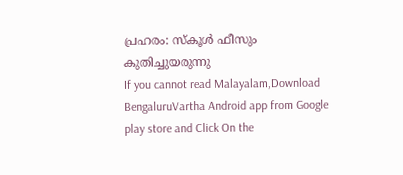പ്രഹരം: സ്‌കൂൾ ഫീസും കുതിച്ചുയരുന്നു
If you cannot read Malayalam,Download BengaluruVartha Android app from Google play store and Click On the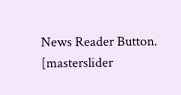News Reader Button. [masterslider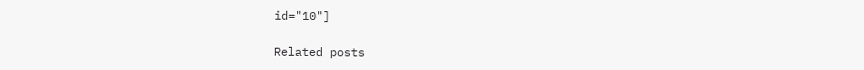id="10"]

Related posts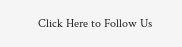Click Here to Follow Us